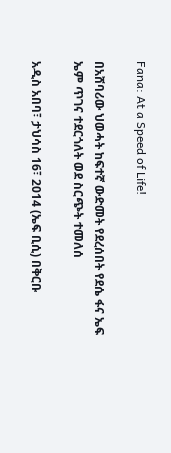Fana: At a Speed of Life!

በአሸባሪው ህወሓት ከፍተኛ ውድመት የደረሰበት የደሴ ፋና ኤፍ ኤም ጥገና ተደርጎለት ወደ ስርጭት ተመለሰ

አዲስ አበባ፣ ታህሳስ 16፣ 2014 (ኤፍ ቢሲ) በቅርቡ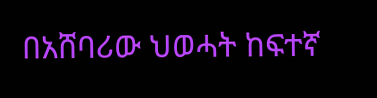በአሸባሪው ህወሓት ከፍተኛ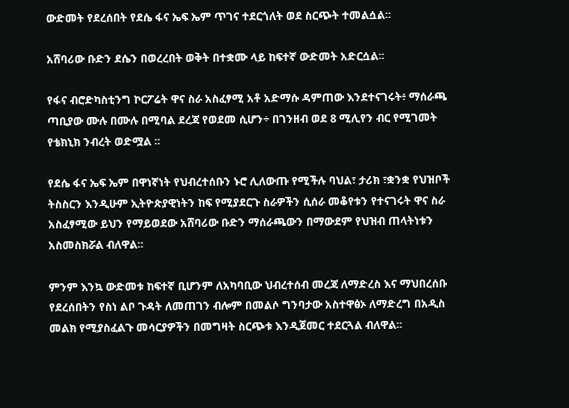ውድመት የደረሰበት የደሴ ፋና ኤፍ ኤም ጥገና ተደርጎለት ወደ ስርጭት ተመልሷል፡፡

አሸባሪው ቡድን ደሴን በወረረበት ወቅት በተቋሙ ላይ ከፍተኛ ውድመት አድርሷል፡፡

የፋና ብሮድካስቲንግ ኮርፖሬት ዋና ስራ አስፈፃሚ አቶ አድማሱ ዳምጠው እንደተናገሩት፥ ማሰራጫ ጣቢያው ሙሉ በሙሉ በሚባል ደረጃ የወደመ ሲሆን÷ በገንዘብ ወደ 8 ሚሊየን ብር የሚገመት የቴክኒክ ንብረት ወድሟል ፡፡

የደሴ ፋና ኤፍ ኤም በዋነኛነት የህብረተሰቡን ኑሮ ሊለውጡ የሚችሉ ባህል፣ ታሪክ ፣ቋንቋ የህዝቦች ትስስርን እንዲሁም ኢትዮጵያዊነትን ከፍ የሚያደርጉ ስራዎችን ሲሰራ መቆየቱን የተናገሩት ዋና ስራ አስፈፃሚው ይህን የማይወደው አሸባሪው ቡድን ማሰራጫውን በማውደም የህዝብ ጠላትነቱን አስመስክሯል ብለዋል፡፡

ምንም እንኳ ውድመቱ ከፍተኛ ቢሆንም ለአካባቢው ህብረተሰብ መረጃ ለማድረስ እና ማህበረሰቡ የደረሰበትን የስነ ልቦ ጉዳት ለመጠገን ብሎም በመልሶ ግንባታው አስተዋፅኦ ለማድረግ በአዲስ መልክ የሚያስፈልጉ መሳርያዎችን በመግዛት ስርጭቱ እንዲጀመር ተደርጓል ብለዋል፡፡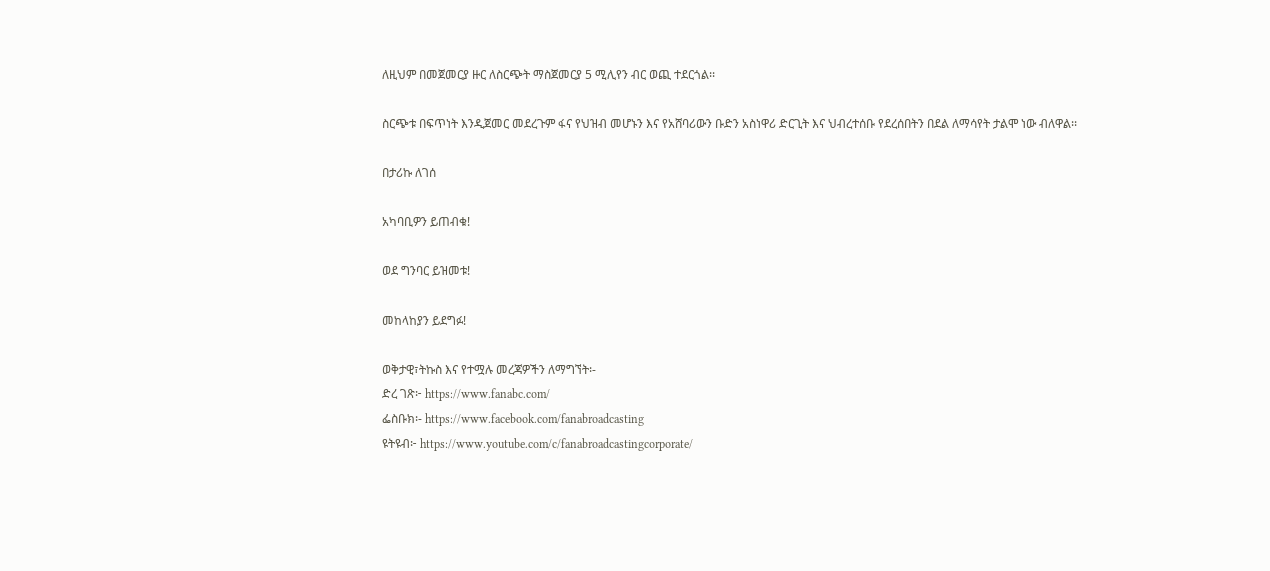ለዚህም በመጀመርያ ዙር ለስርጭት ማስጀመርያ 5 ሚሊየን ብር ወጪ ተደርጎል፡፡

ስርጭቱ በፍጥነት እንዲጀመር መደረጉም ፋና የህዝብ መሆኑን እና የአሸባሪውን ቡድን አስነዋሪ ድርጊት እና ህብረተሰቡ የደረሰበትን በደል ለማሳየት ታልሞ ነው ብለዋል፡፡

በታሪኩ ለገሰ

አካባቢዎን ይጠብቁ!

ወደ ግንባር ይዝመቱ!

መከላከያን ይደግፉ!

ወቅታዊ፣ትኩስ እና የተሟሉ መረጃዎችን ለማግኘት፡-
ድረ ገጽ፦ https://www.fanabc.com/
ፌስቡክ፡- https://www.facebook.com/fanabroadcasting
ዩትዩብ፦ https://www.youtube.com/c/fanabroadcastingcorporate/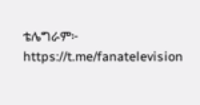ቴሌግራም፦ https://t.me/fanatelevision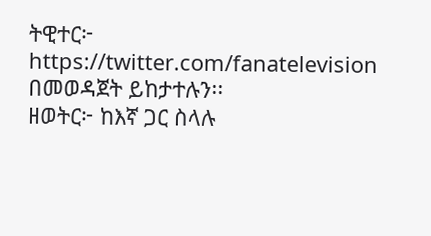ትዊተር፦ https://twitter.com/fanatelevision በመወዳጀት ይከታተሉን፡፡
ዘወትር፦ ከእኛ ጋር ስላሉ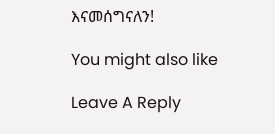እናመሰግናለን!

You might also like

Leave A Reply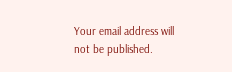Your email address will not be published.